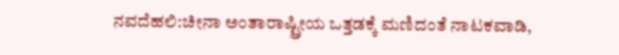ನವದೆಹಲಿ:ಚೀನಾ ಅಂತಾರಾಷ್ಟ್ರೀಯ ಒತ್ತಡಕ್ಕೆ ಮಣಿದಂತೆ ನಾಟಕವಾಡಿ,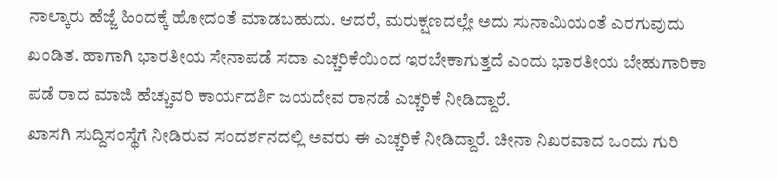ನಾಲ್ಕಾರು ಹೆಜ್ಜೆ ಹಿಂದಕ್ಕೆ ಹೋದಂತೆ ಮಾಡಬಹುದು. ಆದರೆ, ಮರುಕ್ಷಣದಲ್ಲೇ ಅದು ಸುನಾಮಿಯಂತೆ ಎರಗುವುದು ಖಂಡಿತ. ಹಾಗಾಗಿ ಭಾರತೀಯ ಸೇನಾಪಡೆ ಸದಾ ಎಚ್ಚರಿಕೆಯಿಂದ ಇರಬೇಕಾಗುತ್ತದೆ ಎಂದು ಭಾರತೀಯ ಬೇಹುಗಾರಿಕಾ ಪಡೆ ರಾದ ಮಾಜಿ ಹೆಚ್ಚುವರಿ ಕಾರ್ಯದರ್ಶಿ ಜಯದೇವ ರಾನಡೆ ಎಚ್ಚರಿಕೆ ನೀಡಿದ್ದಾರೆ.
ಖಾಸಗಿ ಸುದ್ದಿಸಂಸ್ಥೆಗೆ ನೀಡಿರುವ ಸಂದರ್ಶನದಲ್ಲಿ ಅವರು ಈ ಎಚ್ಚರಿಕೆ ನೀಡಿದ್ದಾರೆ. ಚೀನಾ ನಿಖರವಾದ ಒಂದು ಗುರಿ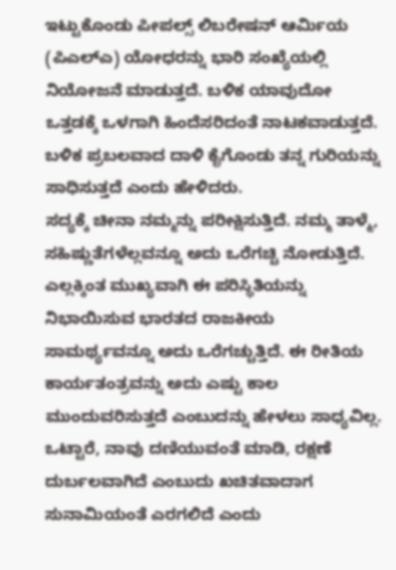ಇಟ್ಟುಕೊಂಡು ಪೀಪಲ್ಸ್ ಲಿಬರೇಷನ್ ಆರ್ಮಿಯ (ಪಿಎಲ್ಎ) ಯೋಧರನ್ನು ಭಾರಿ ಸಂಖ್ಯೆಯಲ್ಲಿ ನಿಯೋಜನೆ ಮಾಡುತ್ತದೆ. ಬಳಿಕ ಯಾವುದೋ ಒತ್ತಡಕ್ಕೆ ಒಳಗಾಗಿ ಹಿಂದೆಸರಿದಂತೆ ನಾಟಕವಾಡುತ್ತದೆ. ಬಳಿಕ ಪ್ರಬಲವಾದ ದಾಳಿ ಕೈಗೊಂಡು ತನ್ನ ಗುರಿಯನ್ನು ಸಾಧಿಸುತ್ತದೆ ಎಂದು ಹೇಳಿದರು.
ಸದ್ಯಕ್ಕೆ ಚೀನಾ ನಮ್ಮನ್ನು ಪರೀಕ್ಷಿಸುತ್ತಿದೆ. ನಮ್ಮ ತಾಳ್ಮೆ, ಸಹಿಷ್ಣುತೆಗಳೆಲ್ಲವನ್ನೂ ಅದು ಒರೆಗಚ್ಚಿ ನೋಡುತ್ತಿದೆ. ಎಲ್ಲಕ್ಕಿಂತ ಮುಖ್ಯವಾಗಿ ಈ ಪರಿಸ್ಥಿತಿಯನ್ನು ನಿಭಾಯಿಸುವ ಭಾರತದ ರಾಜಕೀಯ ಸಾಮರ್ಥ್ಯವನ್ನೂ ಅದು ಒರೆಗಚ್ಚುತ್ತಿದೆ. ಈ ರೀತಿಯ ಕಾರ್ಯತಂತ್ರವನ್ನು ಅದು ಎಷ್ಟು ಕಾಲ ಮುಂದುವರಿಸುತ್ತದೆ ಎಂಬುದನ್ನು ಹೇಳಲು ಸಾಧ್ಯವಿಲ್ಲ. ಒಟ್ಟಾರೆ, ನಾವು ದಣಿಯುವಂತೆ ಮಾಡಿ, ರಕ್ಷಣೆ ದುರ್ಬಲವಾಗಿದೆ ಎಂಬುದು ಖಚಿತವಾದಾಗ ಸುನಾಮಿಯಂತೆ ಎರಗಲಿದೆ ಎಂದು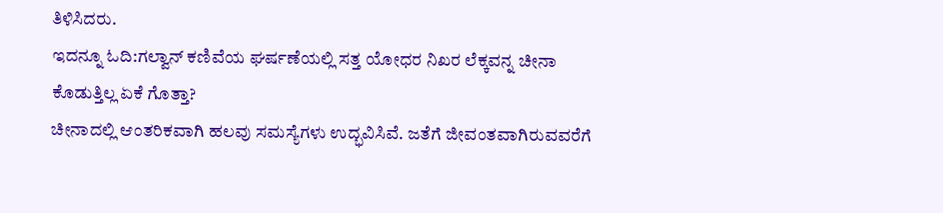ತಿಳಿಸಿದರು.
ಇದನ್ನೂ ಓದಿ:ಗಲ್ವಾನ್ ಕಣಿವೆಯ ಘರ್ಷಣೆಯಲ್ಲಿ ಸತ್ತ ಯೋಧರ ನಿಖರ ಲೆಕ್ಕವನ್ನ ಚೀನಾ ಕೊಡುತ್ತಿಲ್ಲ ಏಕೆ ಗೊತ್ತಾ?
ಚೀನಾದಲ್ಲಿ ಆಂತರಿಕವಾಗಿ ಹಲವು ಸಮಸ್ಯೆಗಳು ಉದ್ಭವಿಸಿವೆ. ಜತೆಗೆ ಜೀವಂತವಾಗಿರುವವರೆಗೆ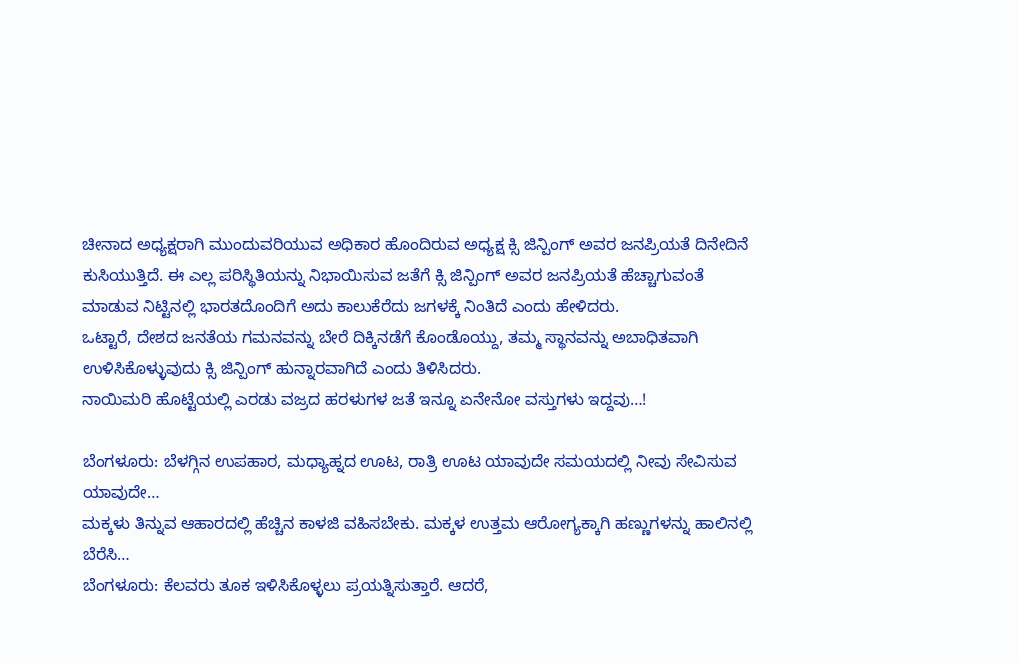ಚೀನಾದ ಅಧ್ಯಕ್ಷರಾಗಿ ಮುಂದುವರಿಯುವ ಅಧಿಕಾರ ಹೊಂದಿರುವ ಅಧ್ಯಕ್ಷ ಕ್ಸಿ ಜಿನ್ಪಿಂಗ್ ಅವರ ಜನಪ್ರಿಯತೆ ದಿನೇದಿನೆ ಕುಸಿಯುತ್ತಿದೆ. ಈ ಎಲ್ಲ ಪರಿಸ್ಥಿತಿಯನ್ನು ನಿಭಾಯಿಸುವ ಜತೆಗೆ ಕ್ಸಿ ಜಿನ್ಪಿಂಗ್ ಅವರ ಜನಪ್ರಿಯತೆ ಹೆಚ್ಚಾಗುವಂತೆ ಮಾಡುವ ನಿಟ್ಟಿನಲ್ಲಿ ಭಾರತದೊಂದಿಗೆ ಅದು ಕಾಲುಕೆರೆದು ಜಗಳಕ್ಕೆ ನಿಂತಿದೆ ಎಂದು ಹೇಳಿದರು.
ಒಟ್ಟಾರೆ, ದೇಶದ ಜನತೆಯ ಗಮನವನ್ನು ಬೇರೆ ದಿಕ್ಕಿನಡೆಗೆ ಕೊಂಡೊಯ್ದು, ತಮ್ಮ ಸ್ಥಾನವನ್ನು ಅಬಾಧಿತವಾಗಿ ಉಳಿಸಿಕೊಳ್ಳುವುದು ಕ್ಸಿ ಜಿನ್ಪಿಂಗ್ ಹುನ್ನಾರವಾಗಿದೆ ಎಂದು ತಿಳಿಸಿದರು.
ನಾಯಿಮರಿ ಹೊಟ್ಟೆಯಲ್ಲಿ ಎರಡು ವಜ್ರದ ಹರಳುಗಳ ಜತೆ ಇನ್ನೂ ಏನೇನೋ ವಸ್ತುಗಳು ಇದ್ದವು…!

ಬೆಂಗಳೂರು: ಬೆಳಗ್ಗಿನ ಉಪಹಾರ, ಮಧ್ಯಾಹ್ನದ ಊಟ, ರಾತ್ರಿ ಊಟ ಯಾವುದೇ ಸಮಯದಲ್ಲಿ ನೀವು ಸೇವಿಸುವ ಯಾವುದೇ…
ಮಕ್ಕಳು ತಿನ್ನುವ ಆಹಾರದಲ್ಲಿ ಹೆಚ್ಚಿನ ಕಾಳಜಿ ವಹಿಸಬೇಕು. ಮಕ್ಕಳ ಉತ್ತಮ ಆರೋಗ್ಯಕ್ಕಾಗಿ ಹಣ್ಣುಗಳನ್ನು ಹಾಲಿನಲ್ಲಿ ಬೆರೆಸಿ…
ಬೆಂಗಳೂರು: ಕೆಲವರು ತೂಕ ಇಳಿಸಿಕೊಳ್ಳಲು ಪ್ರಯತ್ನಿಸುತ್ತಾರೆ. ಆದರೆ,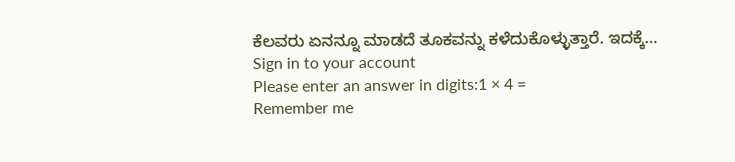ಕೆಲವರು ಏನನ್ನೂ ಮಾಡದೆ ತೂಕವನ್ನು ಕಳೆದುಕೊಳ್ಳುತ್ತಾರೆ. ಇದಕ್ಕೆ…
Sign in to your account
Please enter an answer in digits:1 × 4 =
Remember me